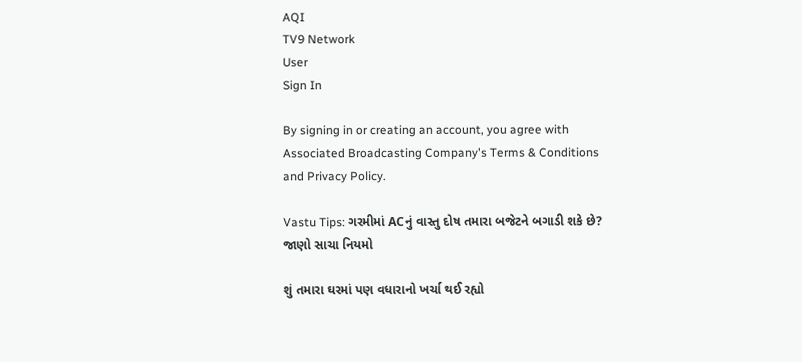AQI
TV9 Network
User
Sign In

By signing in or creating an account, you agree with Associated Broadcasting Company's Terms & Conditions and Privacy Policy.

Vastu Tips: ગરમીમાં ACનું વાસ્તુ દોષ તમારા બજેટને બગાડી શકે છે? જાણો સાચા નિયમો

શું તમારા ઘરમાં પણ વધારાનો ખર્ચા થઈ રહ્યો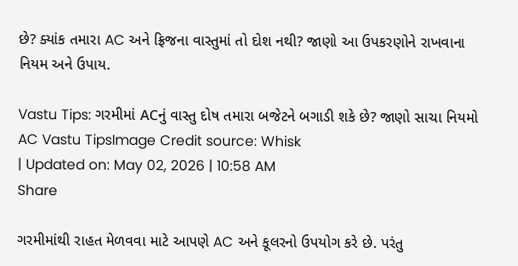છે? ક્યાંક તમારા AC અને ફ્રિજના વાસ્તુમાં તો દોશ નથી? જાણો આ ઉપકરણોને રાખવાના નિયમ અને ઉપાય.

Vastu Tips: ગરમીમાં ACનું વાસ્તુ દોષ તમારા બજેટને બગાડી શકે છે? જાણો સાચા નિયમો
AC Vastu TipsImage Credit source: Whisk
| Updated on: May 02, 2026 | 10:58 AM
Share

ગરમીમાંથી રાહત મેળવવા માટે આપણે AC અને કૂલરનો ઉપયોગ કરે છે. પરંતુ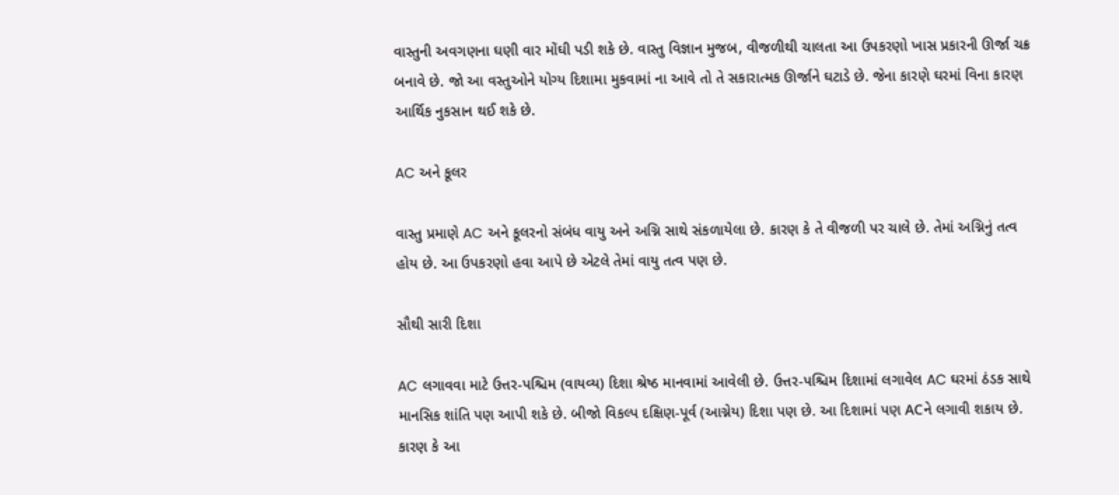વાસ્તુની અવગણના ઘણી વાર મોંઘી પડી શકે છે. વાસ્તુ વિજ્ઞાન મુજબ, વીજળીથી ચાલતા આ ઉપકરણો ખાસ પ્રકારની ઊર્જા ચક્ર બનાવે છે. જો આ વસ્તુઓને યોગ્ય દિશામા મુકવામાં ના આવે તો તે સકારાત્મક ઊર્જાને ઘટાડે છે. જેના કારણે ઘરમાં વિના કારણ આર્થિક નુકસાન થઈ શકે છે.

AC અને કૂલર

વાસ્તુ પ્રમાણે AC અને કૂલરનો સંબંધ વાયુ અને અગ્નિ સાથે સંકળાયેલા છે. કારણ કે તે વીજળી પર ચાલે છે. તેમાં અગ્નિનું તત્વ હોય છે. આ ઉપકરણો હવા આપે છે એટલે તેમાં વાયુ તત્વ પણ છે.

સૌથી સારી દિશા

AC લગાવવા માટે ઉત્તર-પશ્ચિમ (વાયવ્ય) દિશા શ્રેષ્ઠ માનવામાં આવેલી છે. ઉત્તર-પશ્ચિમ દિશામાં લગાવેલ AC ઘરમાં ઠંડક સાથે માનસિક શાંતિ પણ આપી શકે છે. બીજો વિકલ્પ દક્ષિણ-પૂર્વ (આગ્નેય) દિશા પણ છે. આ દિશામાં પણ ACને લગાવી શકાય છે. કારણ કે આ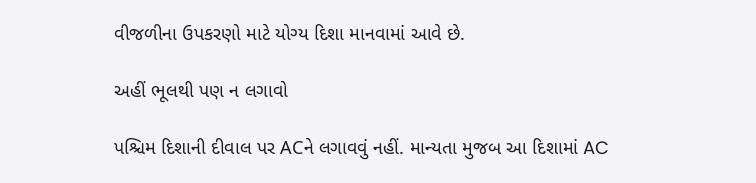વીજળીના ઉપકરણો માટે યોગ્ય દિશા માનવામાં આવે છે.

અહીં ભૂલથી પણ ન લગાવો

પશ્ચિમ દિશાની દીવાલ પર ACને લગાવવું નહીં. માન્યતા મુજબ આ દિશામાં AC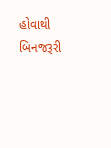હોવાથી બિનજરૂરી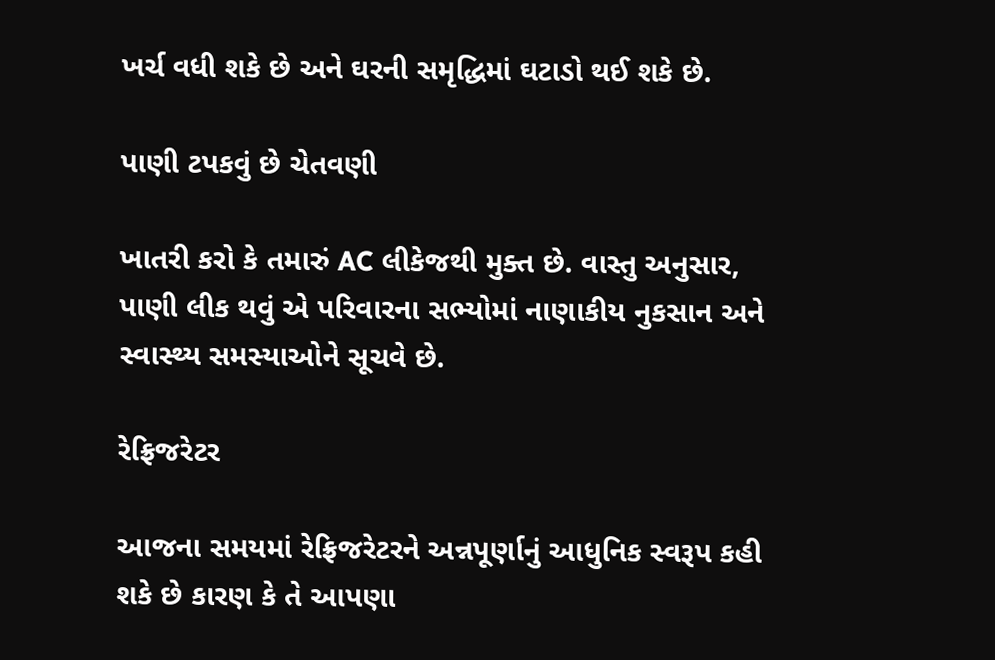ખર્ચ વધી શકે છે અને ઘરની સમૃદ્ધિમાં ઘટાડો થઈ શકે છે.

પાણી ટપકવું છે ચેતવણી

ખાતરી કરો કે તમારું AC લીકેજથી મુક્ત છે. વાસ્તુ અનુસાર, પાણી લીક થવું એ પરિવારના સભ્યોમાં નાણાકીય નુકસાન અને સ્વાસ્થ્ય સમસ્યાઓને સૂચવે છે.

રેફ્રિજરેટર

આજના સમયમાં રેફ્રિજરેટરને અન્નપૂર્ણાનું આધુનિક સ્વરૂપ કહી શકે છે કારણ કે તે આપણા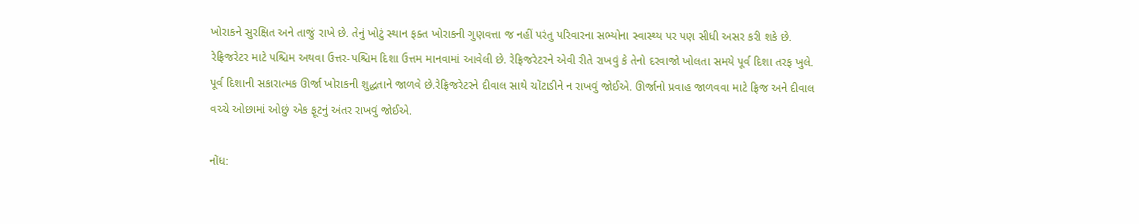ખોરાકને સુરક્ષિત અને તાજું રાખે છે. તેનું ખોટું સ્થાન ફક્ત ખોરાકની ગુણવત્તા જ નહીં પરંતુ પરિવારના સભ્યોના સ્વાસ્થ્ય પર પણ સીધી અસર કરી શકે છે. રેફ્રિજરેટર માટે પશ્ચિમ અથવા ઉત્તર-પશ્ચિમ દિશા ઉત્તમ માનવામાં આવેલી છે. રેફ્રિજરેટરને એવી રીતે રાખવું કે તેનો દરવાજો ખોલતા સમયે પૂર્વ દિશા તરફ ખુલે. પૂર્વ દિશાની સકારાત્મક ઊર્જા ખોરાકની શુદ્ધતાને જાળવે છે.રેફ્રિજરેટરને દીવાલ સાથે ચોંટાડીને ન રાખવું જોઈએ. ઊર્જાનો પ્રવાહ જાળવવા માટે ફ્રિજ અને દીવાલ વચ્ચે ઓછામાં ઓછું એક ફૂટનું અંતર રાખવું જોઈએ.

નોંધ: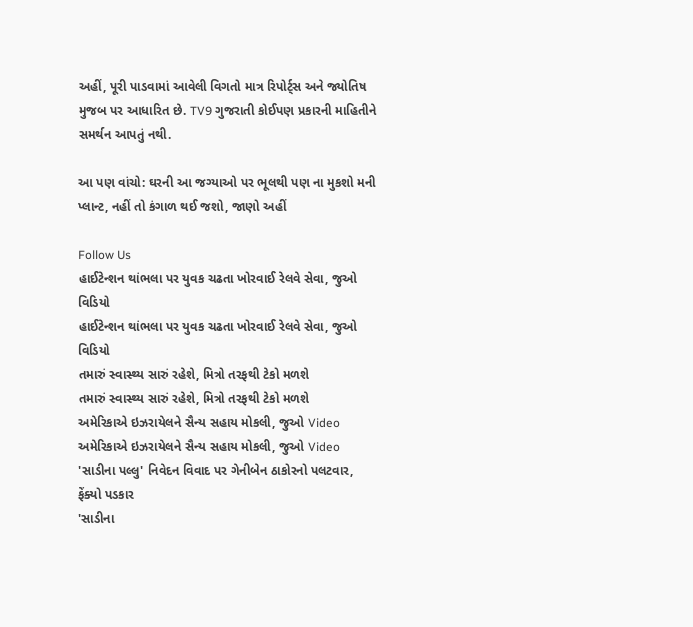અહીં, પૂરી પાડવામાં આવેલી વિગતો માત્ર રિપોર્ટ્સ અને જ્યોતિષ મુજબ પર આધારિત છે. TV9 ગુજરાતી કોઈપણ પ્રકારની માહિતીને સમર્થન આપતું નથી.

આ પણ વાંચો: ઘરની આ જગ્યાઓ પર ભૂલથી પણ ના મુકશો મની પ્લાન્ટ, નહીં તો કંગાળ થઈ જશો, જાણો અહીં

Follow Us
હાઈટેન્શન થાંભલા પર યુવક ચઢતા ખોરવાઈ રેલવે સેવા, જુઓ વિડિયો
હાઈટેન્શન થાંભલા પર યુવક ચઢતા ખોરવાઈ રેલવે સેવા, જુઓ વિડિયો
તમારું સ્વાસ્થ્ય સારું રહેશે, મિત્રો તરફથી ટેકો મળશે
તમારું સ્વાસ્થ્ય સારું રહેશે, મિત્રો તરફથી ટેકો મળશે
અમેરિકાએ ઇઝરાયેલને સૈન્ય સહાય મોકલી, જુઓ Video
અમેરિકાએ ઇઝરાયેલને સૈન્ય સહાય મોકલી, જુઓ Video
'સાડીના પલ્લુ' નિવેદન વિવાદ પર ગેનીબેન ઠાકોરનો પલટવાર, ફેંક્યો પડકાર
'સાડીના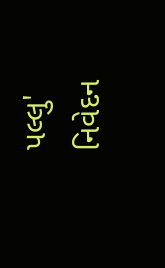પલ્લુ' નિવેદન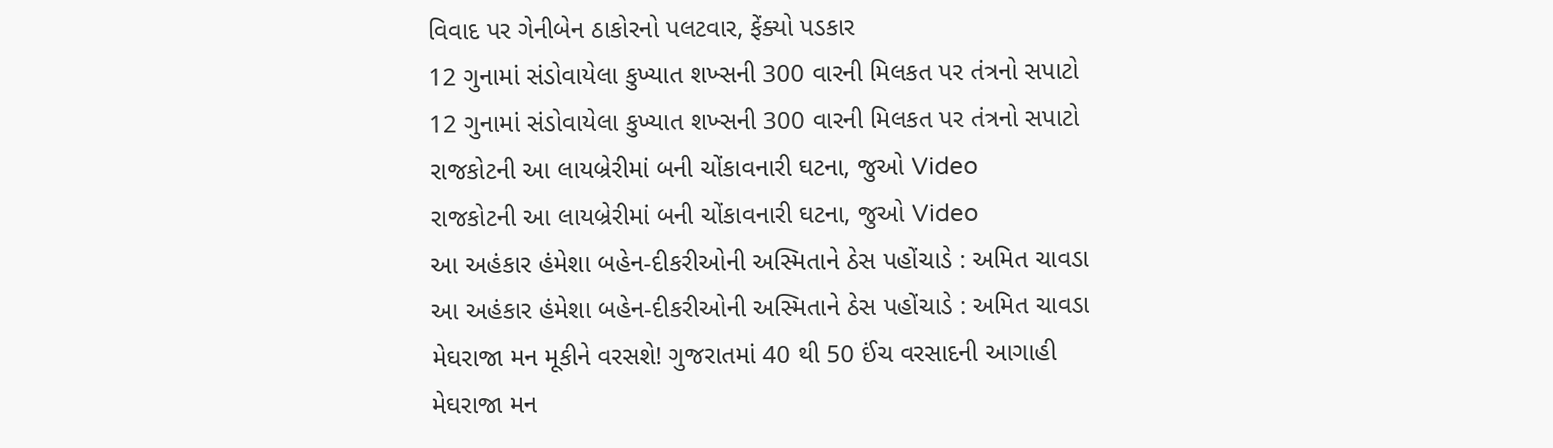વિવાદ પર ગેનીબેન ઠાકોરનો પલટવાર, ફેંક્યો પડકાર
12 ગુનામાં સંડોવાયેલા કુખ્યાત શખ્સની 300 વારની મિલકત પર તંત્રનો સપાટો
12 ગુનામાં સંડોવાયેલા કુખ્યાત શખ્સની 300 વારની મિલકત પર તંત્રનો સપાટો
રાજકોટની આ લાયબ્રેરીમાં બની ચોંકાવનારી ઘટના, જુઓ Video
રાજકોટની આ લાયબ્રેરીમાં બની ચોંકાવનારી ઘટના, જુઓ Video
આ અહંકાર હંમેશા બહેન-દીકરીઓની અસ્મિતાને ઠેસ પહોંચાડે : અમિત ચાવડા
આ અહંકાર હંમેશા બહેન-દીકરીઓની અસ્મિતાને ઠેસ પહોંચાડે : અમિત ચાવડા
મેઘરાજા મન મૂકીને વરસશે! ગુજરાતમાં 40 થી 50 ઈંચ વરસાદની આગાહી
મેઘરાજા મન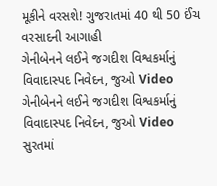મૂકીને વરસશે! ગુજરાતમાં 40 થી 50 ઈંચ વરસાદની આગાહી
ગેનીબેનને લઈને જગદીશ વિશ્વકર્માનું વિવાદાસ્પદ નિવેદન, જુઓ Video
ગેનીબેનને લઈને જગદીશ વિશ્વકર્માનું વિવાદાસ્પદ નિવેદન, જુઓ Video
સુરતમાં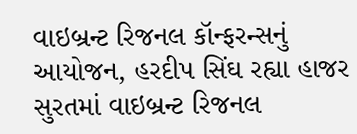વાઇબ્રન્ટ રિજનલ કૉન્ફરન્સનું આયોજન, હરદીપ સિંઘ રહ્યા હાજર
સુરતમાં વાઇબ્રન્ટ રિજનલ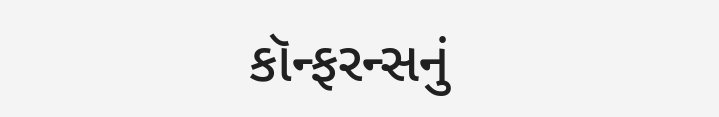કૉન્ફરન્સનું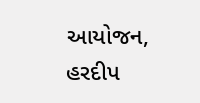આયોજન, હરદીપ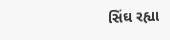સિંઘ રહ્યા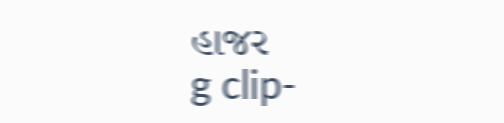હાજર
g clip-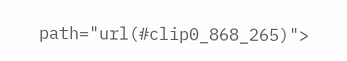path="url(#clip0_868_265)">